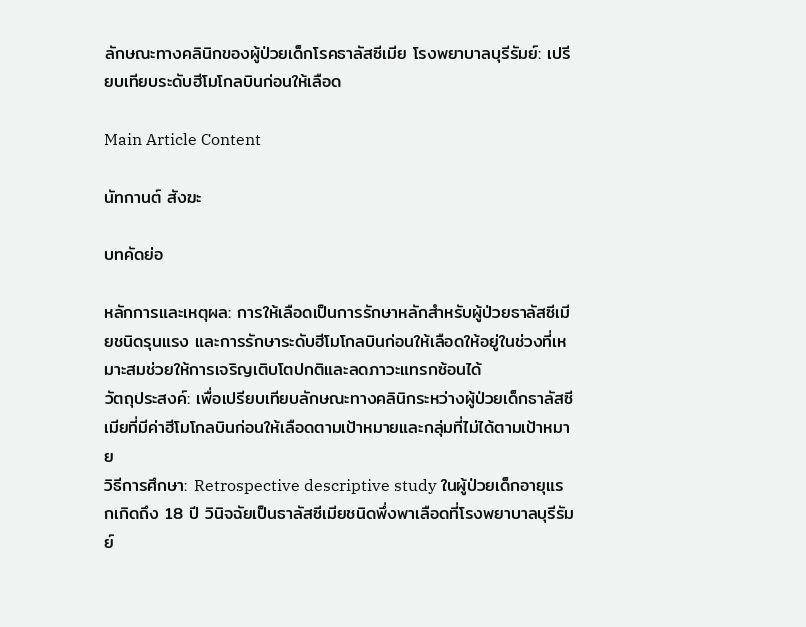ลักษณะทางคลินิกของผู้ป่วยเด็กโรคธาลัสซีเมีย โรงพยาบาลบุรีรัมย์: เปรียบเทียบระดับฮีโมโกลบินก่อนให้เลือด

Main Article Content

นัทกานต์ สังฆะ

บทคัดย่อ

หลักการและเหตุผล: การให้เลือดเป็นการรักษาหลักสำหรับผู้ป่วยธาลัสซีเมียชนิดรุนแรง และการรักษาระดับฮีโมโกลบินก่อนให้เลือดให้อยู่ในช่วงที่เหมาะสมช่วยให้การเจริญเติบโตปกติและลดภาวะแทรกซ้อนได้
วัตถุประสงค์: เพื่อเปรียบเทียบลักษณะทางคลินิกระหว่างผู้ป่วยเด็กธาลัสซีเมียที่มีค่าฮีโมโกลบินก่อนให้เลือดตามเป้าหมายและกลุ่มที่ไม่ได้ตามเป้าหมาย
วิธีการศึกษา: Retrospective descriptive study ในผู้ป่วยเด็กอายุแรกเกิดถึง 18 ปี วินิจฉัยเป็นธาลัสซีเมียชนิดพึ่งพาเลือดที่โรงพยาบาลบุรีรัมย์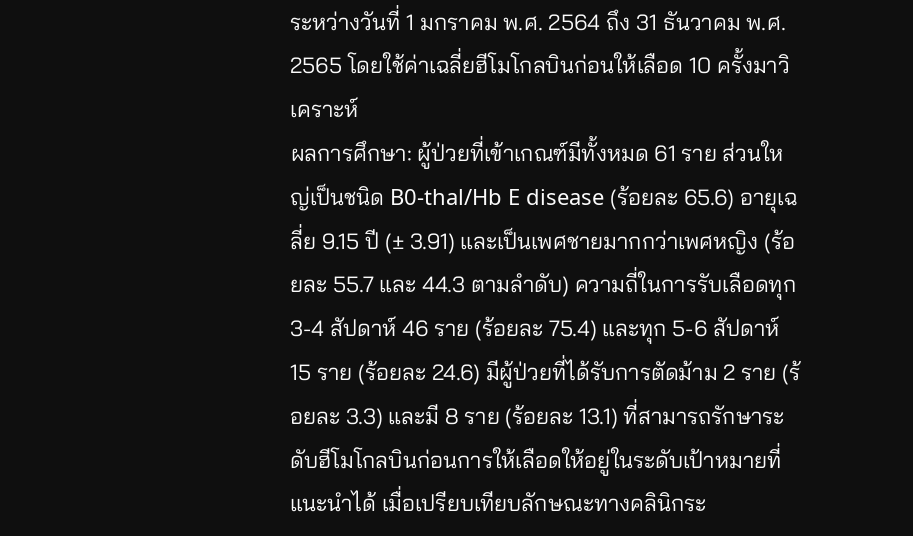ระหว่างวันที่ 1 มกราคม พ.ศ. 2564 ถึง 31 ธันวาคม พ.ศ. 2565 โดยใช้ค่าเฉลี่ยฮีโมโกลบินก่อนให้เลือด 10 ครั้งมาวิเคราะห์
ผลการศึกษา: ผู้ป่วยที่เข้าเกณฑ์มีทั้งหมด 61 ราย ส่วนใหญ่เป็นชนิด B0-thal/Hb E disease (ร้อยละ 65.6) อายุเฉลี่ย 9.15 ปี (± 3.91) และเป็นเพศชายมากกว่าเพศหญิง (ร้อยละ 55.7 และ 44.3 ตามลำดับ) ความถี่ในการรับเลือดทุก 3-4 สัปดาห์ 46 ราย (ร้อยละ 75.4) และทุก 5-6 สัปดาห์ 15 ราย (ร้อยละ 24.6) มีผู้ป่วยที่ได้รับการตัดม้าม 2 ราย (ร้อยละ 3.3) และมี 8 ราย (ร้อยละ 13.1) ที่สามารถรักษาระดับฮีโมโกลบินก่อนการให้เลือดให้อยู่ในระดับเป้าหมายที่แนะนำได้ เมื่อเปรียบเทียบลักษณะทางคลินิกระ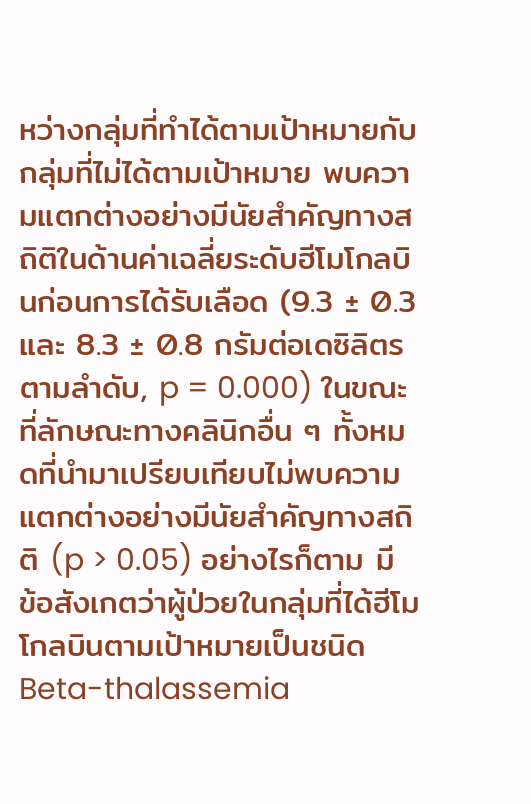หว่างกลุ่มที่ทำได้ตามเป้าหมายกับกลุ่มที่ไม่ได้ตามเป้าหมาย พบความแตกต่างอย่างมีนัยสำคัญทางสถิติในด้านค่าเฉลี่ยระดับฮีโมโกลบินก่อนการได้รับเลือด (9.3 ± 0.3 และ 8.3 ± 0.8 กรัมต่อเดซิลิตร ตามลำดับ, p = 0.000) ในขณะที่ลักษณะทางคลินิกอื่น ๆ ทั้งหมดที่นำมาเปรียบเทียบไม่พบความแตกต่างอย่างมีนัยสำคัญทางสถิติ (p > 0.05) อย่างไรก็ตาม มีข้อสังเกตว่าผู้ป่วยในกลุ่มที่ได้ฮีโมโกลบินตามเป้าหมายเป็นชนิด Beta-thalassemia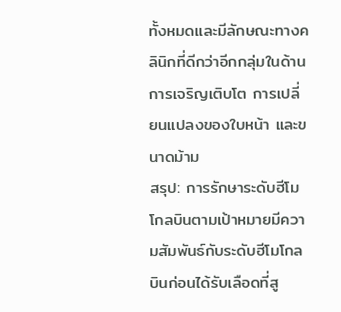ทั้งหมดและมีลักษณะทางคลินิกที่ดีกว่าอีกกลุ่มในด้านการเจริญเติบโต การเปลี่ยนแปลงของใบหน้า และขนาดม้าม
สรุป: การรักษาระดับฮีโมโกลบินตามเป้าหมายมีความสัมพันธ์กับระดับฮีโมโกลบินก่อนได้รับเลือดที่สู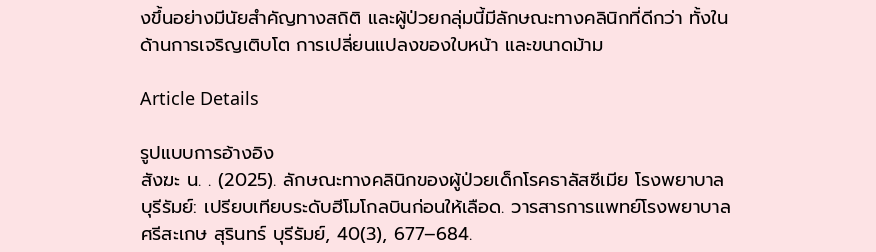งขึ้นอย่างมีนัยสำคัญทางสถิติ และผู้ป่วยกลุ่มนี้มีลักษณะทางคลินิกที่ดีกว่า ทั้งในด้านการเจริญเติบโต การเปลี่ยนแปลงของใบหน้า และขนาดม้าม

Article Details

รูปแบบการอ้างอิง
สังฆะ น. . (2025). ลักษณะทางคลินิกของผู้ป่วยเด็กโรคธาลัสซีเมีย โรงพยาบาลบุรีรัมย์: เปรียบเทียบระดับฮีโมโกลบินก่อนให้เลือด. วารสารการแพทย์โรงพยาบาลศรีสะเกษ สุรินทร์ บุรีรัมย์, 40(3), 677–684.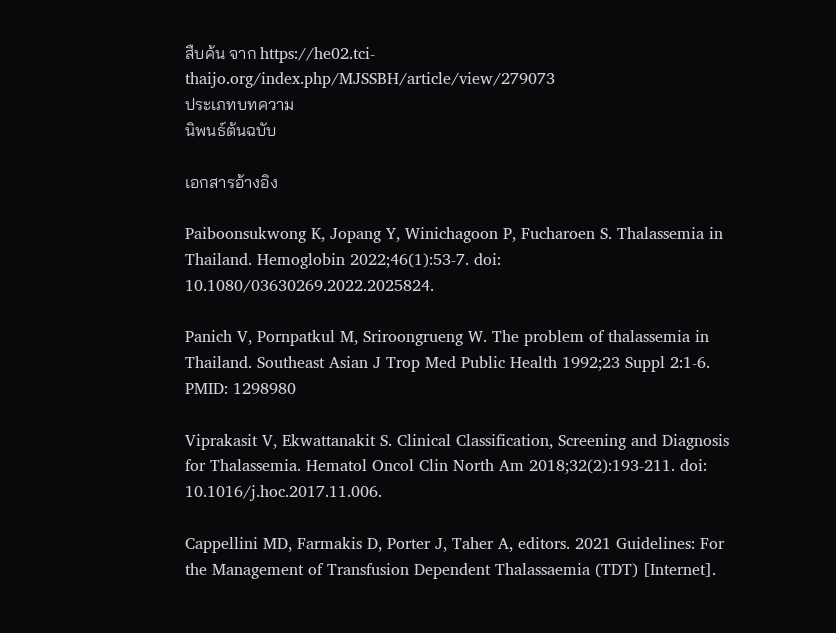สืบค้น จาก https://he02.tci-thaijo.org/index.php/MJSSBH/article/view/279073
ประเภทบทความ
นิพนธ์ต้นฉบับ

เอกสารอ้างอิง

Paiboonsukwong K, Jopang Y, Winichagoon P, Fucharoen S. Thalassemia in Thailand. Hemoglobin 2022;46(1):53-7. doi: 10.1080/03630269.2022.2025824.

Panich V, Pornpatkul M, Sriroongrueng W. The problem of thalassemia in Thailand. Southeast Asian J Trop Med Public Health 1992;23 Suppl 2:1-6. PMID: 1298980

Viprakasit V, Ekwattanakit S. Clinical Classification, Screening and Diagnosis for Thalassemia. Hematol Oncol Clin North Am 2018;32(2):193-211. doi: 10.1016/j.hoc.2017.11.006.

Cappellini MD, Farmakis D, Porter J, Taher A, editors. 2021 Guidelines: For the Management of Transfusion Dependent Thalassaemia (TDT) [Internet].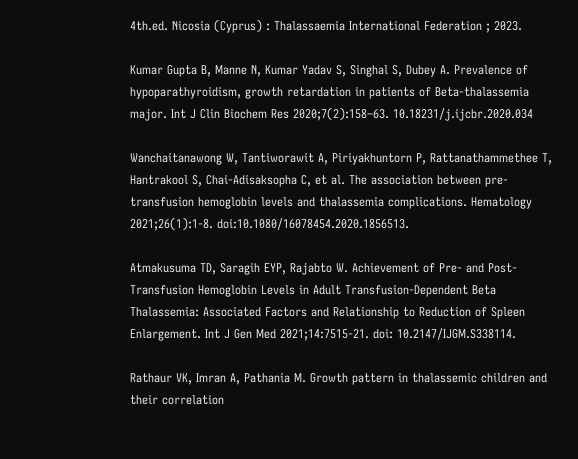4th.ed. Nicosia (Cyprus) : Thalassaemia International Federation ; 2023.

Kumar Gupta B, Manne N, Kumar Yadav S, Singhal S, Dubey A. Prevalence of hypoparathyroidism, growth retardation in patients of Beta-thalassemia major. Int J Clin Biochem Res 2020;7(2):158–63. 10.18231/j.ijcbr.2020.034

Wanchaitanawong W, Tantiworawit A, Piriyakhuntorn P, Rattanathammethee T, Hantrakool S, Chai-Adisaksopha C, et al. The association between pre-transfusion hemoglobin levels and thalassemia complications. Hematology 2021;26(1):1-8. doi:10.1080/16078454.2020.1856513.

Atmakusuma TD, Saragih EYP, Rajabto W. Achievement of Pre- and Post-Transfusion Hemoglobin Levels in Adult Transfusion-Dependent Beta Thalassemia: Associated Factors and Relationship to Reduction of Spleen Enlargement. Int J Gen Med 2021;14:7515-21. doi: 10.2147/IJGM.S338114.

Rathaur VK, Imran A, Pathania M. Growth pattern in thalassemic children and their correlation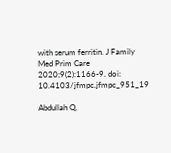with serum ferritin. J Family Med Prim Care 2020;9(2):1166-9. doi: 10.4103/jfmpc.jfmpc_951_19

Abdullah Q,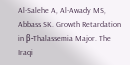Al-Salehe A, Al-Awady MS, Abbass SK. Growth Retardation in β-Thalassemia Major. The Iraqi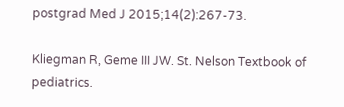postgrad Med J 2015;14(2):267-73.

Kliegman R, Geme III JW. St. Nelson Textbook of pediatrics.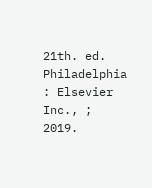21th. ed. Philadelphia : Elsevier Inc., ; 2019.